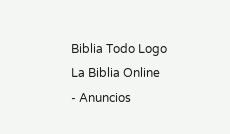Biblia Todo Logo
La Biblia Online
- Anuncios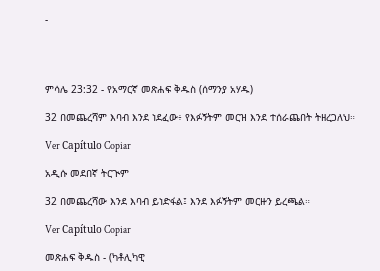-




ምሳሌ 23:32 - የአማርኛ መጽሐፍ ቅዱስ (ሰማንያ አሃዱ)

32 በመጨረሻም እባብ እንደ ነደፈው፥ የእፉኝትም መርዝ እንደ ተሰራጨበት ትዘረጋለህ።

Ver Capítulo Copiar

አዲሱ መደበኛ ትርጒም

32 በመጨረሻው እንደ እባብ ይነድፋል፤ እንደ እፉኝትም መርዙን ይረጫል።

Ver Capítulo Copiar

መጽሐፍ ቅዱስ - (ካቶሊካዊ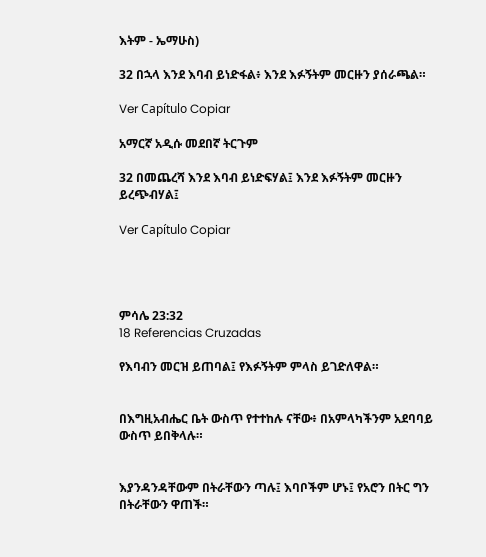እትም - ኤማሁስ)

32 በኋላ እንደ እባብ ይነድፋል፥ እንደ እፉኝትም መርዙን ያሰራጫል።

Ver Capítulo Copiar

አማርኛ አዲሱ መደበኛ ትርጉም

32 በመጨረሻ እንደ እባብ ይነድፍሃል፤ እንደ እፉኝትም መርዙን ይረጭብሃል፤

Ver Capítulo Copiar




ምሳሌ 23:32
18 Referencias Cruzadas

የእባብን መርዝ ይጠባል፤ የእፉኝትም ምላስ ይገድለዋል።


በእግዚአብሔር ቤት ውስጥ የተተከሉ ናቸው፥ በአምላካችንም አደባባይ ውስጥ ይበቅላሉ።


እያንዳንዳቸውም በትራቸውን ጣሉ፤ እባቦችም ሆኑ፤ የአሮን በትር ግን በትራቸውን ዋጠች።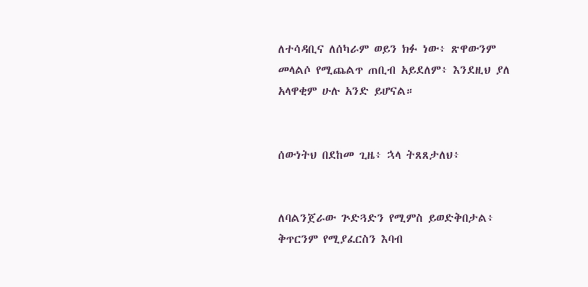ለተሳዳቢና ለሰካራም ወይን ክፉ ነው፥ ጽዋውንም መላልሶ የሚጨልጥ ጠቢብ አይደለም፥ እንደዚህ ያለ አላዋቂም ሁሉ አንድ ይሆናል።


ሰውነትህ በደከመ ጊዜ፥ ኋላ ትጸጸታለህ፥


ለባልንጀራው ጕድጓድን የሚምስ ይወድቅበታል፥ ቅጥርንም የሚያፈርስን እባብ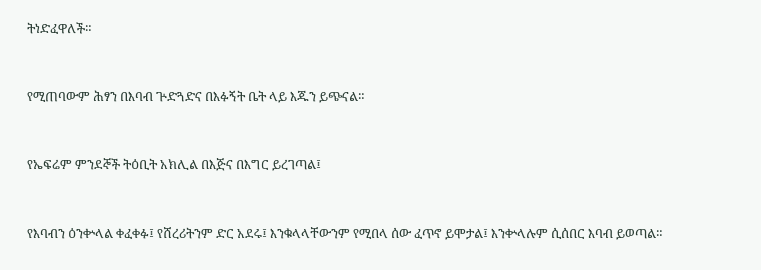ትነድፈዋለች።


የሚጠባውም ሕፃን በእባብ ጕድጓድና በእፉኝት ቤት ላይ እጁን ይጭናል።


የኤፍሬም ምንደኞች ትዕቢት አክሊል በእጅና በእግር ይረገጣል፤


የእባብን ዕንቍላል ቀፈቀፉ፤ የሸረሪትንም ድር አደሩ፤ እንቁላላቸውንም የሚበላ ሰው ፈጥኖ ይሞታል፤ እንቍላሉም ሲሰበር እባብ ይወጣል።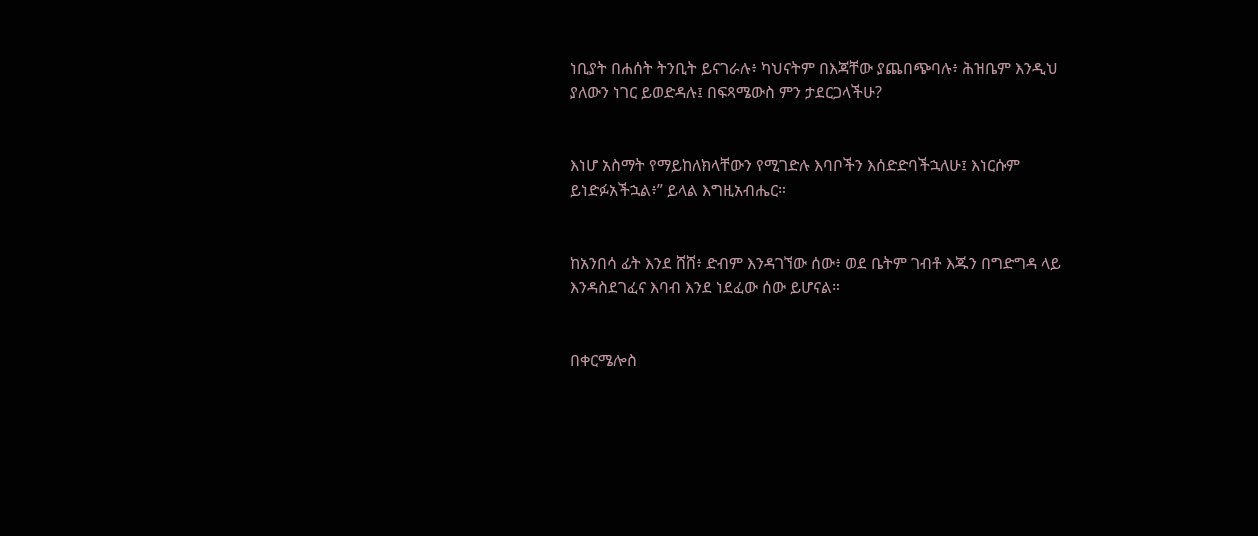ነቢያት በሐሰት ትንቢት ይናገራሉ፥ ካህናትም በእጃቸው ያጨበጭባሉ፥ ሕዝቤም እንዲህ ያለውን ነገር ይወድዳሉ፤ በፍጻሜውስ ምን ታደርጋላችሁ?


እነሆ አስማት የማይከለክላቸውን የሚገድሉ እባቦችን እሰድድባችኋለሁ፤ እነርሱም ይነድፉአችኋል፥” ይላል እግዚአብሔር።


ከአንበሳ ፊት እንደ ሸሸ፥ ድብም እንዳገኘው ሰው፥ ወደ ቤትም ገብቶ እጁን በግድግዳ ላይ እንዳስደገፈና እባብ እንደ ነደፈው ሰው ይሆናል።


በቀርሜሎስ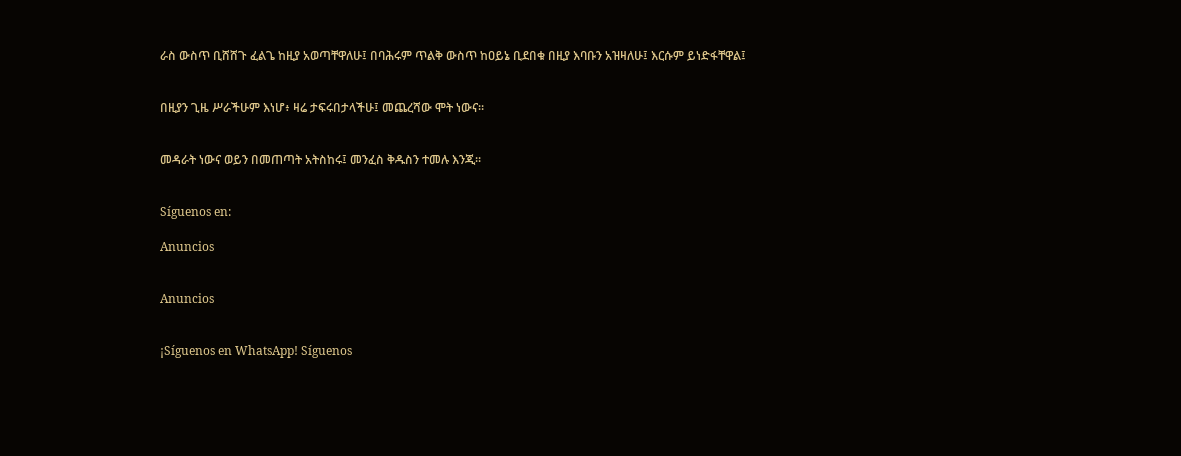ራስ ውስጥ ቢሸሸጉ ፈልጌ ከዚያ አወጣቸዋለሁ፤ በባሕሩም ጥልቅ ውስጥ ከዐይኔ ቢደበቁ በዚያ እባቡን አዝዛለሁ፤ እርሱም ይነድፋቸዋል፤


በዚያን ጊዜ ሥራችሁም እነሆ፥ ዛሬ ታፍሩበታላችሁ፤ መጨረሻው ሞት ነውና።


መዳራት ነውና ወይን በመጠጣት አትስከሩ፤ መንፈስ ቅዱስን ተመሉ እንጂ።


Síguenos en:

Anuncios


Anuncios


¡Síguenos en WhatsApp! Síguenos